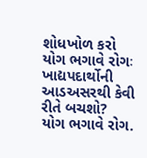શોધખોળ કરો
યોગ ભગાવે રોગઃ ખાદ્યપદાર્થોની આડઅસરથી કેવી રીતે બચશો?
યોગ ભગાવે રોગ.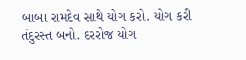બાબા રામદેવ સાથે યોગ કરો. યોગ કરી તંદુરસ્ત બનો. દરરોજ યોગ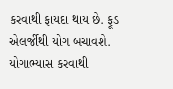કરવાથી ફાયદા થાય છે. ફૂડ એલર્જીથી યોગ બચાવશે. યોગાભ્યાસ કરવાથી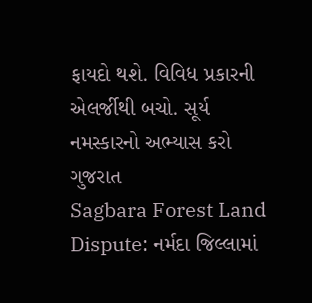ફાયદો થશે. વિવિધ પ્રકારની એલર્જીથી બચો. સૂર્ય નમસ્કારનો અભ્યાસ કરો
ગુજરાત
Sagbara Forest Land Dispute: નર્મદા જિલ્લામાં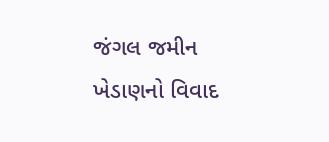જંગલ જમીન ખેડાણનો વિવાદ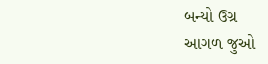બન્યો ઉગ્ર
આગળ જુઓ